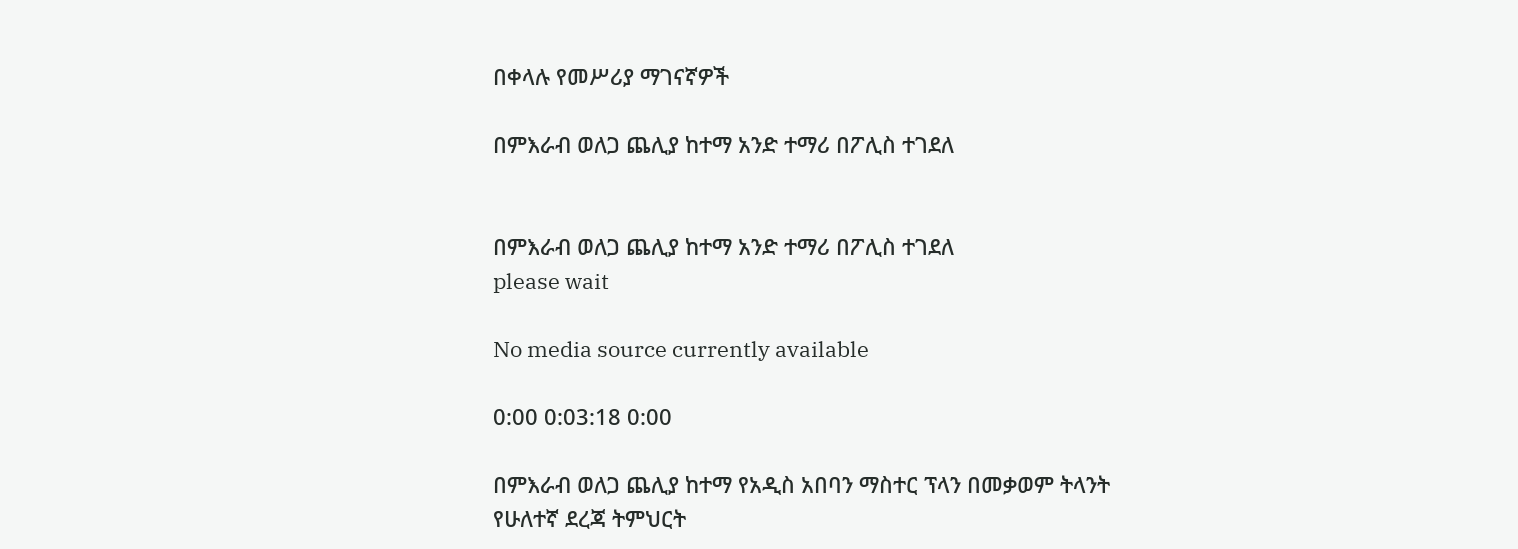በቀላሉ የመሥሪያ ማገናኛዎች

በምእራብ ወለጋ ጨሊያ ከተማ አንድ ተማሪ በፖሊስ ተገደለ


በምእራብ ወለጋ ጨሊያ ከተማ አንድ ተማሪ በፖሊስ ተገደለ
please wait

No media source currently available

0:00 0:03:18 0:00

በምእራብ ወለጋ ጨሊያ ከተማ የአዲስ አበባን ማስተር ፕላን በመቃወም ትላንት የሁለተኛ ደረጃ ትምህርት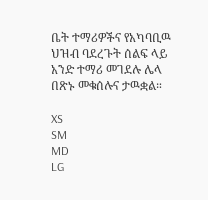ቤት ተማሪዎችና የአካባቢዉ ህዝብ ባደረጉት ሰልፍ ላይ አንድ ተማሪ መገደሉ ሌላ በጽኑ መቁሰሉና ታዉቋል።

XS
SM
MD
LG